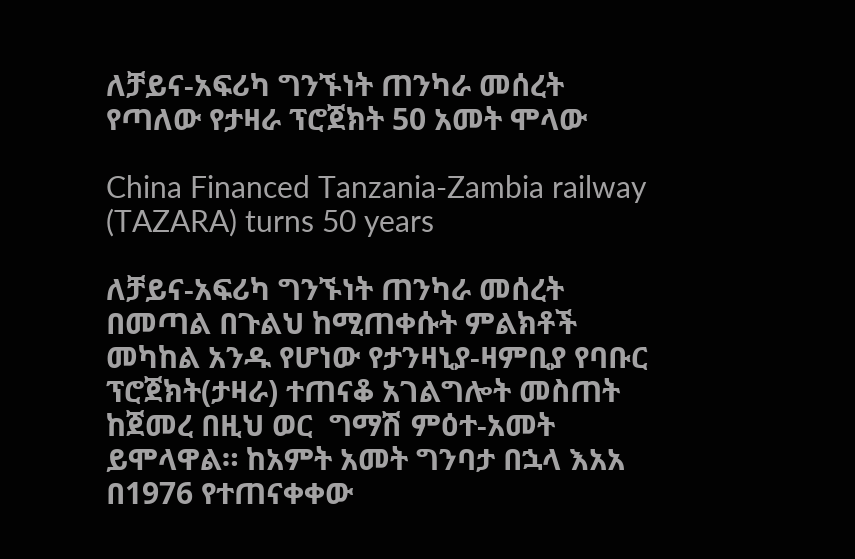ለቻይና-አፍሪካ ግንኙነት ጠንካራ መሰረት የጣለው የታዛራ ፕሮጀክት 50 አመት ሞላው

China Financed Tanzania-Zambia railway (TAZARA) turns 50 years

ለቻይና-አፍሪካ ግንኙነት ጠንካራ መሰረት በመጣል በጉልህ ከሚጠቀሱት ምልክቶች መካከል አንዱ የሆነው የታንዛኒያ-ዛምቢያ የባቡር ፕሮጀክት(ታዛራ) ተጠናቆ አገልግሎት መስጠት ከጀመረ በዚህ ወር  ግማሽ ምዕተ-አመት ይሞላዋል። ከአምት አመት ግንባታ በኋላ እአአ በ1976 የተጠናቀቀው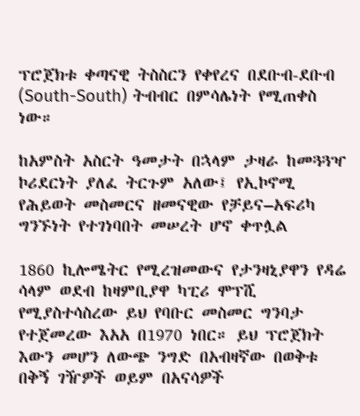ፕሮጀክቱ ቀጣናዊ ትስስርን የቀየረና በደቡብ-ደቡብ (South-South) ትብብር በምሳሌነት የሚጠቀስ ነው።

ከአምስት አስርት ዓመታት በኋላም ታዛራ ከመጓጓዣ ኮሪደርነት ያለፈ ትርጉም አለው፤ የኢኮኖሚ የሕይወት መስመርና ዘመናዊው የቻይና–አፍሪካ ግንኙነት የተገነባበት መሠረት ሆኖ ቀጥሏል

1860 ኪሎሜትር የሚረዝመውና የታንዛኒያዋን የዳሬ ሳላም ወደብ ከዛምቢያዋ ካፒሪ ሞፕሺ የሚያስተሳስረው ይህ የባቡር መስመር ግንባታ የተጀመረው እአአ በ1970 ነበር። ይህ ፕሮጀክት እውን መሆን ለውጭ ንግድ በአብዛኛው በወቅቱ በቅኝ ገዥዎች ወይም በአናሳዎች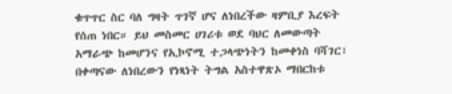ቁጥጥር ስር ባለ ግዛት ጥገኛ ሆና ለነበረችው ዛምቢያ እረፍት የሰጠ ነበር። ይህ መስመር ሀገሪቱ ወደ ባህር ለመውጣት አማራጭ ከመሆንና የኢኮኖሚ ተጋላጭነትን ከመቀነስ ባሻገር፣ በቀጣናው ለነበረውን የነጻነት ትግል አስተዋጽኦ ማበርከቱ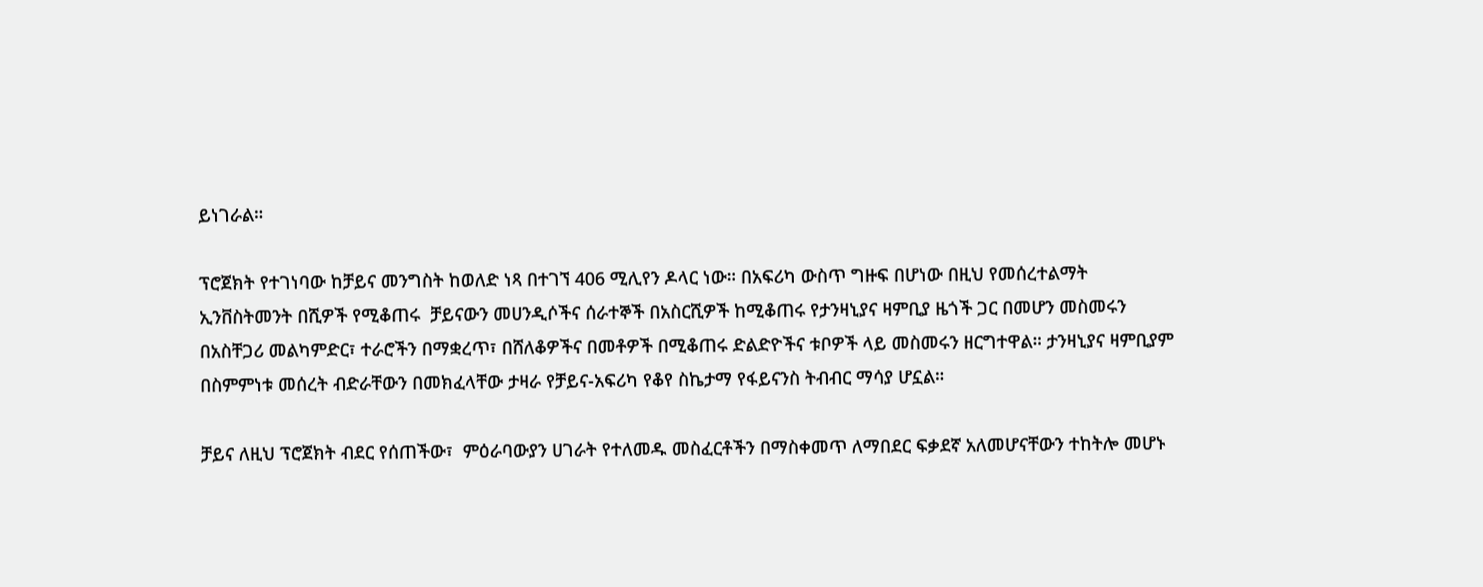ይነገራል።

ፕሮጀክት የተገነባው ከቻይና መንግስት ከወለድ ነጻ በተገኘ 406 ሚሊየን ዶላር ነው። በአፍሪካ ውስጥ ግዙፍ በሆነው በዚህ የመሰረተልማት ኢንቨስትመንት በሺዎች የሚቆጠሩ  ቻይናውን መሀንዲሶችና ሰራተኞች በአስርሺዎች ከሚቆጠሩ የታንዛኒያና ዛምቢያ ዜጎች ጋር በመሆን መስመሩን በአስቸጋሪ መልካምድር፣ ተራሮችን በማቋረጥ፣ በሸለቆዎችና በመቶዎች በሚቆጠሩ ድልድዮችና ቱቦዎች ላይ መስመሩን ዘርግተዋል። ታንዛኒያና ዛምቢያም በስምምነቱ መሰረት ብድራቸውን በመክፈላቸው ታዛራ የቻይና-አፍሪካ የቆየ ስኬታማ የፋይናንስ ትብብር ማሳያ ሆኗል።

ቻይና ለዚህ ፕሮጀክት ብደር የሰጠችው፣  ምዕራባውያን ሀገራት የተለመዱ መስፈርቶችን በማስቀመጥ ለማበደር ፍቃደኛ አለመሆናቸውን ተከትሎ መሆኑ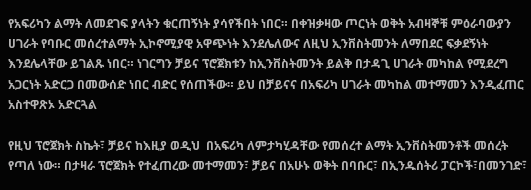የአፍሪካን ልማት ለመደገፍ ያላትን ቁርጠኝነት ያሳየችበት ነበር። በቀዝቃዛው ጦርነት ወቅት አብዛኞቹ ምዕራባውያን ሀገራት የባቡር መሰረተልማት ኢኮኖሚያዊ አዋጭነት እንደሌለውና ለዚህ ኢንቨስትመንት ለማበደር ፍቃደኝነት እንደሌላቸው ይገልጹ ነበር። ነገርግን ቻይና ፕሮጀክቱን ከኢንቨስትመንት ይልቅ በታዳጊ ሀገራት መካከል የሚደረግ አጋርነት አድርጋ በመውሰድ ነበር ብድር የሰጠችው። ይህ በቻይናና በአፍሪካ ሀገራት መካከል መተማመን እንዲፈጠር አስተዋጽኦ አድርጓል

የዚህ ፕሮጀክት ስኬት፣ ቻይና ከእዚያ ወዲህ  በአፍሪካ ለምታካሂዳቸው የመሰረተ ልማት ኢንቨስትመንቶች መሰረት የጣለ ነው። በታዛራ ፕሮጀክት የተፈጠረው መተማመን፣ ቻይና በአሁኑ ወቅት በባቡር፣ በኢንዱሰትሪ ፓርኮች፣በመንገድ፣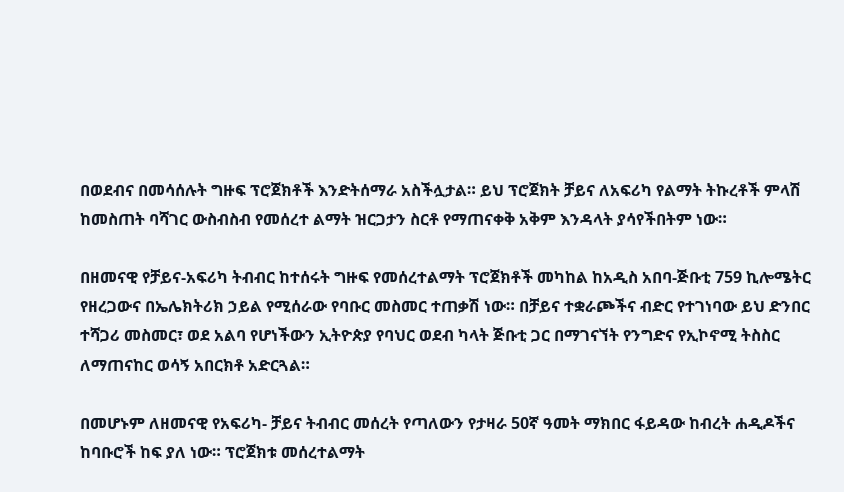በወደብና በመሳሰሉት ግዙፍ ፕሮጀክቶች እንድትሰማራ አስችሏታል። ይህ ፕሮጀክት ቻይና ለአፍሪካ የልማት ትኩረቶች ምላሽ ከመስጠት ባሻገር ውስብስብ የመሰረተ ልማት ዝርጋታን ስርቶ የማጠናቀቅ አቅም እንዳላት ያሳየችበትም ነው።

በዘመናዊ የቻይና-አፍሪካ ትብብር ከተሰሩት ግዙፍ የመሰረተልማት ፕሮጀክቶች መካከል ከአዲስ አበባ-ጅቡቲ 759 ኪሎሜትር የዘረጋውና በኤሌክትሪክ ኃይል የሚሰራው የባቡር መስመር ተጠቃሽ ነው። በቻይና ተቋራጮችና ብድር የተገነባው ይህ ድንበር ተሻጋሪ መስመር፣ ወደ አልባ የሆነችውን ኢትዮጵያ የባህር ወደብ ካላት ጅቡቲ ጋር በማገናኘት የንግድና የኢኮኖሚ ትስስር ለማጠናከር ወሳኝ አበርክቶ አድርጓል።

በመሆኑም ለዘመናዊ የአፍሪካ- ቻይና ትብብር መሰረት የጣለውን የታዛራ 50ኛ ዓመት ማክበር ፋይዳው ከብረት ሐዲዶችና ከባቡሮች ከፍ ያለ ነው። ፕሮጀክቱ መሰረተልማት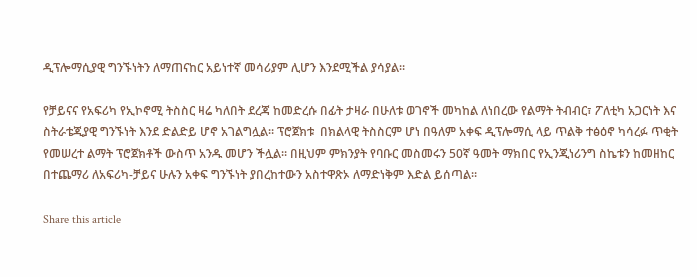ዲፕሎማሲያዊ ግንኙነትን ለማጠናከር አይነተኛ መሳሪያም ሊሆን እንደሚችል ያሳያል።

የቻይናና የአፍሪካ የኢኮኖሚ ትስስር ዛሬ ካለበት ደረጃ ከመድረሱ በፊት ታዛራ በሁለቱ ወገኖች መካከል ለነበረው የልማት ትብብር፣ ፖለቲካ አጋርነት እና ስትራቴጂያዊ ግንኙነት እንደ ድልድይ ሆኖ አገልግሏል። ፕሮጀክቱ  በክልላዊ ትስስርም ሆነ በዓለም አቀፍ ዲፕሎማሲ ላይ ጥልቅ ተፅዕኖ ካሳረፉ ጥቂት የመሠረተ ልማት ፕሮጀክቶች ውስጥ አንዱ መሆን ችሏል። በዚህም ምክንያት የባቡር መስመሩን 50ኛ ዓመት ማክበር የኢንጂነሪንግ ስኬቱን ከመዘከር በተጨማሪ ለአፍሪካ-ቻይና ሁሉን አቀፍ ግንኙነት ያበረከተውን አስተዋጽኦ ለማድነቅም እድል ይሰጣል።

Share this article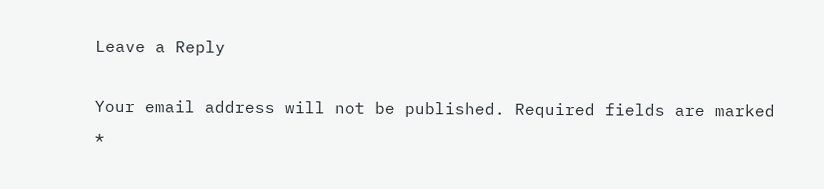Leave a Reply

Your email address will not be published. Required fields are marked *